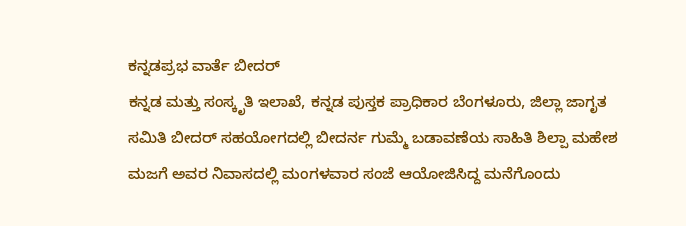ಕನ್ನಡಪ್ರಭ ವಾರ್ತೆ ಬೀದರ್
ಕನ್ನಡ ಮತ್ತು ಸಂಸ್ಕೃತಿ ಇಲಾಖೆ, ಕನ್ನಡ ಪುಸ್ತಕ ಪ್ರಾಧಿಕಾರ ಬೆಂಗಳೂರು, ಜಿಲ್ಲಾ ಜಾಗೃತ ಸಮಿತಿ ಬೀದರ್ ಸಹಯೋಗದಲ್ಲಿ ಬೀದರ್ನ ಗುಮ್ಮೆ ಬಡಾವಣೆಯ ಸಾಹಿತಿ ಶಿಲ್ಪಾ ಮಹೇಶ ಮಜಗೆ ಅವರ ನಿವಾಸದಲ್ಲಿ ಮಂಗಳವಾರ ಸಂಜೆ ಆಯೋಜಿಸಿದ್ದ ಮನೆಗೊಂದು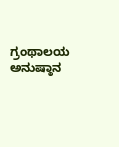ಗ್ರಂಥಾಲಯ ಅನುಷ್ಠಾನ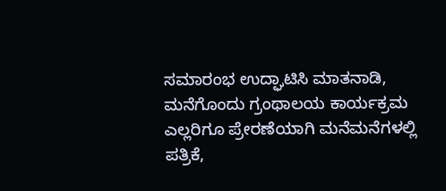ಸಮಾರಂಭ ಉದ್ಘಾಟಿಸಿ ಮಾತನಾಡಿ, ಮನೆಗೊಂದು ಗ್ರಂಥಾಲಯ ಕಾರ್ಯಕ್ರಮ ಎಲ್ಲರಿಗೂ ಪ್ರೇರಣೆಯಾಗಿ ಮನೆಮನೆಗಳಲ್ಲಿ ಪತ್ರಿಕೆ,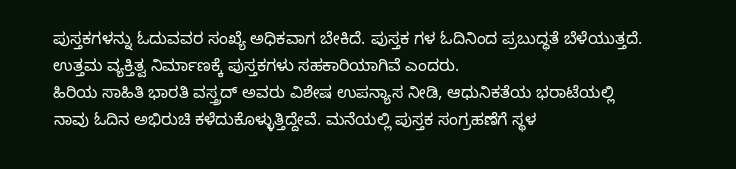ಪುಸ್ತಕಗಳನ್ನು ಓದುವವರ ಸಂಖ್ಯೆ ಅಧಿಕವಾಗ ಬೇಕಿದೆ. ಪುಸ್ತಕ ಗಳ ಓದಿನಿಂದ ಪ್ರಬುದ್ಧತೆ ಬೆಳೆಯುತ್ತದೆ. ಉತ್ತಮ ವ್ಯಕ್ತಿತ್ವ ನಿರ್ಮಾಣಕ್ಕೆ ಪುಸ್ತಕಗಳು ಸಹಕಾರಿಯಾಗಿವೆ ಎಂದರು.
ಹಿರಿಯ ಸಾಹಿತಿ ಭಾರತಿ ವಸ್ತ್ರದ್ ಅವರು ವಿಶೇಷ ಉಪನ್ಯಾಸ ನೀಡಿ, ಆಧುನಿಕತೆಯ ಭರಾಟೆಯಲ್ಲಿ ನಾವು ಓದಿನ ಅಭಿರುಚಿ ಕಳೆದುಕೊಳ್ಳುತ್ತಿದ್ದೇವೆ. ಮನೆಯಲ್ಲಿ ಪುಸ್ತಕ ಸಂಗ್ರಹಣೆಗೆ ಸ್ಥಳ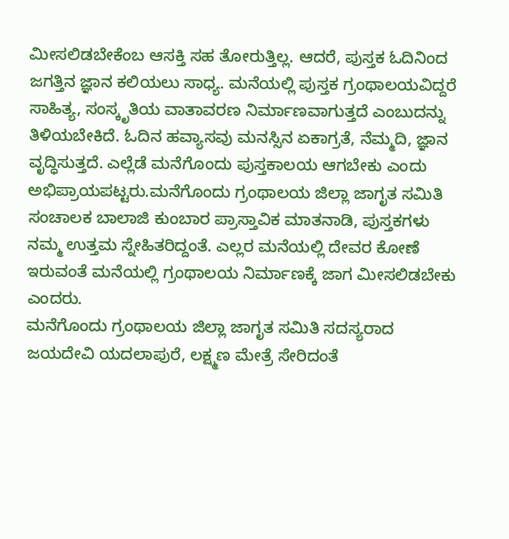ಮೀಸಲಿಡಬೇಕೆಂಬ ಆಸಕ್ತಿ ಸಹ ತೋರುತ್ತಿಲ್ಲ. ಆದರೆ, ಪುಸ್ತಕ ಓದಿನಿಂದ ಜಗತ್ತಿನ ಜ್ಞಾನ ಕಲಿಯಲು ಸಾಧ್ಯ. ಮನೆಯಲ್ಲಿ ಪುಸ್ತಕ ಗ್ರಂಥಾಲಯವಿದ್ದರೆ ಸಾಹಿತ್ಯ, ಸಂಸ್ಕೃತಿಯ ವಾತಾವರಣ ನಿರ್ಮಾಣವಾಗುತ್ತದೆ ಎಂಬುದನ್ನು ತಿಳಿಯಬೇಕಿದೆ. ಓದಿನ ಹವ್ಯಾಸವು ಮನಸ್ಸಿನ ಏಕಾಗ್ರತೆ, ನೆಮ್ಮದಿ, ಜ್ಞಾನ ವೃದ್ಧಿಸುತ್ತದೆ. ಎಲ್ಲೆಡೆ ಮನೆಗೊಂದು ಪುಸ್ತಕಾಲಯ ಆಗಬೇಕು ಎಂದು ಅಭಿಪ್ರಾಯಪಟ್ಟರು.ಮನೆಗೊಂದು ಗ್ರಂಥಾಲಯ ಜಿಲ್ಲಾ ಜಾಗೃತ ಸಮಿತಿ ಸಂಚಾಲಕ ಬಾಲಾಜಿ ಕುಂಬಾರ ಪ್ರಾಸ್ತಾವಿಕ ಮಾತನಾಡಿ, ಪುಸ್ತಕಗಳು ನಮ್ಮ ಉತ್ತಮ ಸ್ನೇಹಿತರಿದ್ದಂತೆ. ಎಲ್ಲರ ಮನೆಯಲ್ಲಿ ದೇವರ ಕೋಣೆ ಇರುವಂತೆ ಮನೆಯಲ್ಲಿ ಗ್ರಂಥಾಲಯ ನಿರ್ಮಾಣಕ್ಕೆ ಜಾಗ ಮೀಸಲಿಡಬೇಕು ಎಂದರು.
ಮನೆಗೊಂದು ಗ್ರಂಥಾಲಯ ಜಿಲ್ಲಾ ಜಾಗೃತ ಸಮಿತಿ ಸದಸ್ಯರಾದ ಜಯದೇವಿ ಯದಲಾಪುರೆ, ಲಕ್ಷ್ಮಣ ಮೇತ್ರೆ ಸೇರಿದಂತೆ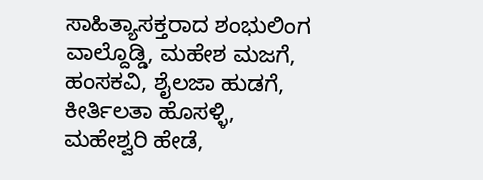ಸಾಹಿತ್ಯಾಸಕ್ತರಾದ ಶಂಭುಲಿಂಗ ವಾಲ್ದೊಡ್ಡಿ, ಮಹೇಶ ಮಜಗೆ, ಹಂಸಕವಿ, ಶೈಲಜಾ ಹುಡಗೆ, ಕೀರ್ತಿಲತಾ ಹೊಸಳ್ಳಿ, ಮಹೇಶ್ವರಿ ಹೇಡೆ,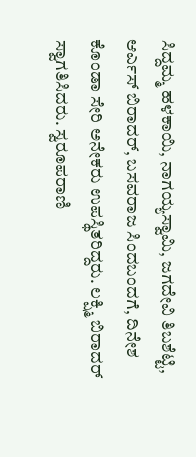ಸಿದ್ದಮ್ಮ ಹಳಕಾಯಿ, ನಾಗಯ್ಯಸ್ವಾಮಿ, ಜಗದೇವಿ ತಿಬಶೆಟ್ಟಿ, ಆರ್ಎಸ್ ಬಿರಾದರ್, ಬಸವರಾಜ ಸಿಂದಬಂದಗೆ, ದಿನೇಶ ಕೊಂಡಾ ಸೇರಿ ಅನೇಕರು ಉಪಸ್ಥಿತರಿದ್ದರು. ಲಕ್ಷ್ಮಿ ಬಿರಾದರ್ ಸ್ವಾಗತಿಸಿದರು. ಸ್ವರೂಪರಾಣಿ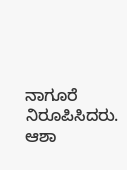ನಾಗೂರೆ ನಿರೂಪಿಸಿದರು. ಆಶಾ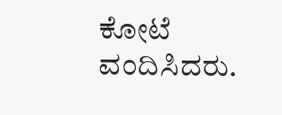ಕೋಟೆ ವಂದಿಸಿದರು.